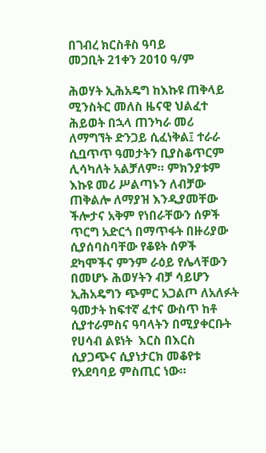በገብረ ክርስቶስ ዓባይ                                      መጋቢት 21ቀን 2010 ዓ/ም

ሕወሃት ኢሕአዴግ ከእኩዩ ጠቅላይ ሚንስትር መለስ ዜናዊ ህልፈተ ሕይወት በኋላ ጠንካራ መሪ ለማግኘት ድንጋይ ሲፈነቅል፤ ተራራ ሲቧጥጥ ዓመታትን ቢያስቆጥርም ሊሳካለት አልቻለም። ምክንያቱም እኩዩ መሪ ሥልጣኑን ለብቻው ጠቅልሎ ለማያዝ እንዲያመቸው ችሎታና አቅም የነበራቸውን ሰዎች ጥርግ አድርጎ በማጥፋት በዙሪያው ሲያሰባስባቸው የቆዩት ሰዎች ደካሞችና ምንም ራዕይ የሌላቸውን በመሆኑ ሕወሃትን ብቻ ሳይሆን ኢሕአዴግን ጭምር አጋልጦ ለአለፉት ዓመታት ከፍተኛ ፈተና ውስጥ ከቶ ሲያተራምስና ዓባላትን በሚያቀርቡት የሀሳብ ልዩነት  እርስ በእርስ ሲያጋጭና ሲያነታርክ መቆየቱ የአደባባይ ምስጢር ነው።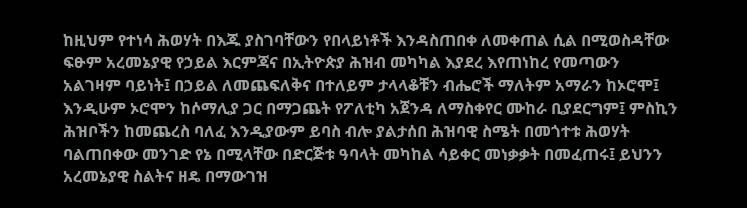ከዚህም የተነሳ ሕወሃት በእጁ ያስገባቸውን የበላይነቶች እንዳስጠበቀ ለመቀጠል ሲል በሚወስዳቸው ፍፁም አረመኔያዊ የኃይል እርምጃና በኢትዮጵያ ሕዝብ መካካል እያደረ እየጠነከረ የመጣውን አልገዛም ባይነት፤ በኃይል ለመጨፍለቅና በተለይም ታላላቆቹን ብሔሮች ማለትም አማራን ከኦሮሞ፤ እንዲሁም ኦሮሞን ከሶማሊያ ጋር በማጋጨት የፖለቲካ አጀንዳ ለማስቀየር ሙከራ ቢያደርግም፤ ምስኪን ሕዝቦችን ከመጨረስ ባለፈ እንዲያውም ይባስ ብሎ ያልታሰበ ሕዝባዊ ስሜት በመጎተቱ ሕወሃት ባልጠበቀው መንገድ የኔ በሚላቸው በድርጅቱ ዓባላት መካከል ሳይቀር መነቃቃት በመፈጠሩ፤ ይህንን አረመኔያዊ ስልትና ዘዴ በማውገዝ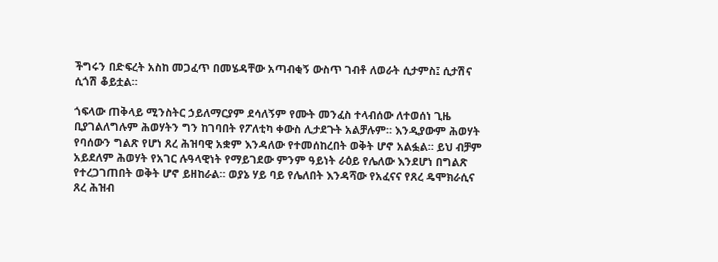ችግሩን በድፍረት አስከ መጋፈጥ በመሄዳቸው አጣብቂኝ ውስጥ ገብቶ ለወራት ሲታምስ፤ ሲታሽና ሲጎሽ ቆይቷል።

ጎፍላው ጠቅላይ ሚንስትር ኃይለማርያም ደሳለኝም የሙት መንፈስ ተላብሰው ለተወሰነ ጊዜ ቢያገልለግሉም ሕወሃትን ግን ከገባበት የፖለቲካ ቀውስ ሊታደጉት አልቻሉም። እንዲያውም ሕወሃት የባሰውን ግልጽ የሆነ ጸረ ሕዝባዊ አቋም እንዳለው የተመሰከረበት ወቅት ሆኖ አልፏል። ይህ ብቻም አይደለም ሕወሃት የአገር ሉዓላዊነት የማይገደው ምንም ዓይነት ራዕይ የሌለው እንደሆነ በግልጽ የተረጋገጠበት ወቅት ሆኖ ይዘከራል። ወያኔ ሃይ ባይ የሌለበት እንዳሻው የአፈናና የጸረ ዴሞክራሲና ጸረ ሕዝብ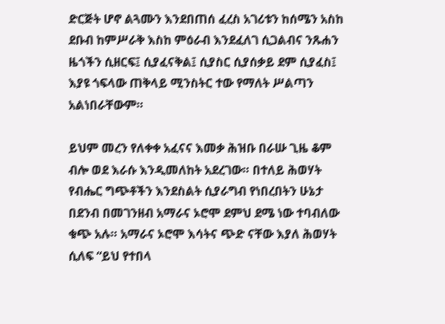ድርጅት ሆኖ ልጓሙን እንደበጠሰ ፈረስ አገሪቱን ከሰሜን አስከ ደቡብ ከምሥራቅ እስከ ምዕራብ እንደፈለገ ሲጋልብና ንጹሐን ዜጎችን ሲዘርፍ፤ ሲያፈናቅል፤ ሲያስር ሲያሰቃይ ደም ሲያፈስ፤ እያዩ ጎፍላው ጠቅላይ ሚንስትር ተው የማለት ሥልጣን አልነበራቸውም።

ይህም መረን የለቀቀ አፈናና እመቃ ሕዝቡ በራሡ ጊዜ ቆም ብሎ ወደ እራሱ እንዲመለከት አደረገው። በተለይ ሕወሃት የብሔር ግጭቶችን እንደስልት ሲያራግብ የነበረበትን ሁኔታ በደንብ በመገንዘብ አማራና ኦሮሞ ደምህ ደሜ ነው ተባብለው ቁጭ አሉ። አማራና ኦሮሞ እሳትና ጭድ ናቸው እያለ ሕወሃት ሲለፍ “ይህ የተበላ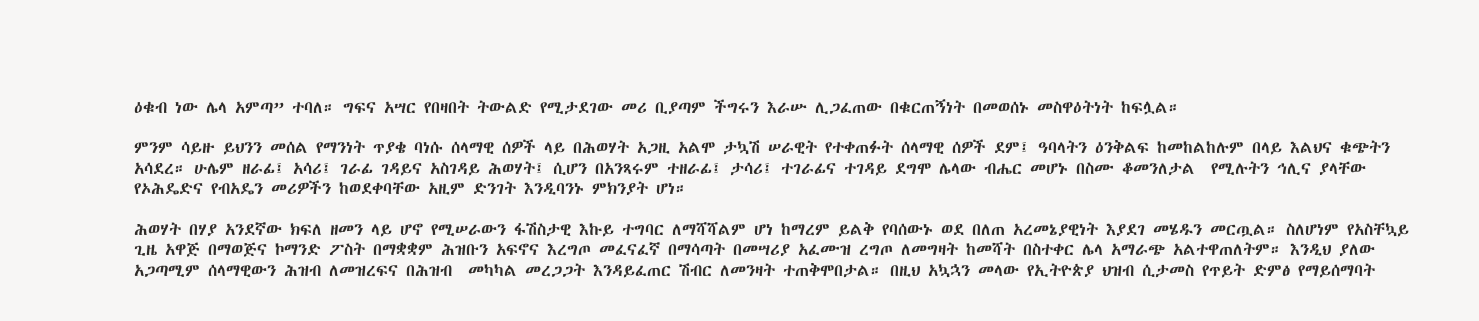ዕቁብ ነው ሌላ አምጣ” ተባለ። ግፍና አሣር የበዛበት ትውልድ የሚታደገው መሪ ቢያጣም ችግሩን እራሡ ሊጋፈጠው በቁርጠኝነት በመወሰኑ መስዋዕትነት ከፍሏል።

ምንም ሳይዙ ይህንን መሰል የማንነት ጥያቄ ባነሱ ሰላማዊ ሰዎች ላይ በሕወሃት አጋዚ አልሞ ታኳሽ ሠራዊት የተቀጠፉት ሰላማዊ ሰዎች ደም፤ ዓባላትን ዕንቅልፍ ከመከልከሉም በላይ እልህና ቁጭትን አሳደረ። ሁሌም ዘራፊ፤ አሳሪ፤ ገራፊ ገዳይና አስገዳይ ሕወሃት፤ ሲሆን በአንጻሩም ተዘራፊ፤ ታሳሪ፤ ተገራፊና ተገዳይ ደግሞ ሌላው ብሔር መሆኑ በስሙ ቆመንለታል  የሚሉትን ኅሊና ያላቸው የኦሕዴድና የብአዴን መሪዎችን ከወደቀባቸው አዚም ድንገት እንዲባንኑ ምክንያት ሆነ።

ሕወሃት በሃያ አንደኛው ክፍለ ዘመን ላይ ሆኖ የሚሠራውን ፋሽስታዊ እኩይ ተግባር ለማሻሻልም ሆነ ከማረም ይልቅ የባሰውኑ ወደ በለጠ አረመኔያዊነት እያደገ መሄዱን መርጧል። ስለሆነም የአስቸኳይ ጊዜ አዋጅ በማወጅና ኮማንድ ፖስት በማቋቋም ሕዝቡን አፍኖና እረግጦ መፈናፈኛ በማሳጣት በመሣሪያ አፈሙዝ ረግጦ ለመግዛት ከመሻት በስተቀር ሌላ አማራጭ አልተዋጠለትም። እንዲህ ያለው አጋጣሚም ሰላማዊውን ሕዝብ ለመዝረፍና በሕዝብ  መካካል መረጋጋት እንዳይፈጠር ሽብር ለመንዛት ተጠቅሞበታል። በዚህ አኳኋን መላው የኢትዮጵያ ህዝብ ሲታመስ የጥይት ድምፅ የማይሰማባት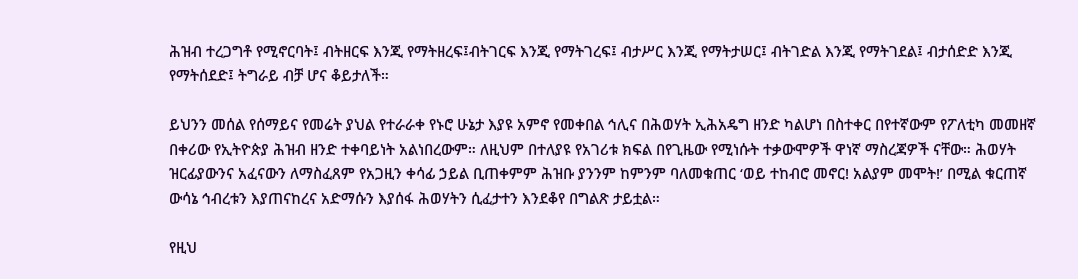ሕዝብ ተረጋግቶ የሚኖርባት፤ ብትዘርፍ እንጂ የማትዘረፍ፤ብትገርፍ እንጂ የማትገረፍ፤ ብታሥር እንጂ የማትታሠር፤ ብትገድል እንጂ የማትገደል፤ ብታሰድድ እንጂ የማትሰደድ፤ ትግራይ ብቻ ሆና ቆይታለች።

ይህንን መሰል የሰማይና የመሬት ያህል የተራራቀ የኑሮ ሁኔታ እያዩ አምኖ የመቀበል ኅሊና በሕወሃት ኢሕአዴግ ዘንድ ካልሆነ በስተቀር በየተኛውም የፖለቲካ መመዘኛ በቀሪው የኢትዮጵያ ሕዝብ ዘንድ ተቀባይነት አልነበረውም። ለዚህም በተለያዩ የአገሪቱ ክፍል በየጊዜው የሚነሱት ተቃውሞዎች ዋነኛ ማስረጃዎች ናቸው። ሕወሃት ዝርፊያውንና አፈናውን ለማስፈጸም የአጋዚን ቀሳፊ ኃይል ቢጠቀምም ሕዝቡ ያንንም ከምንም ባለመቁጠር ‘ወይ ተከብሮ መኖር! አልያም መሞት!’ በሚል ቁርጠኛ ውሳኔ ኅብረቱን እያጠናከረና አድማሱን እያሰፋ ሕወሃትን ሲፈታተን እንደቆየ በግልጽ ታይቷል።

የዚህ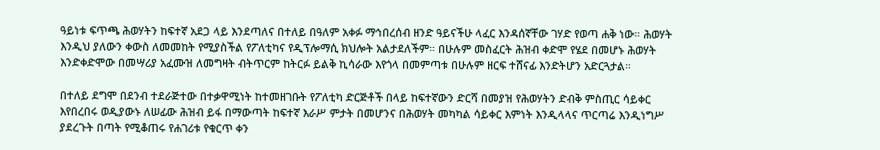ዓይነቱ ፍጥጫ ሕወሃትን ከፍተኛ አደጋ ላይ እንደጣለና በተለይ በዓለም አቀፉ ማኅበረሰብ ዘንድ ዓይናችሁ ላፈር እንዳሰኛቸው ገሃድ የወጣ ሐቅ ነው። ሕወሃት እንዲህ ያለውን ቀውስ ለመመከት የሚያስችል የፖለቲካና የዲፕሎማሲ ክህሎት አልታደለችም። በሁሉም መስፈርት ሕዝብ ቀድሞ የሄደ በመሆኑ ሕወሃት እንድቀድሞው በመሣሪያ አፈሙዝ ለመግዛት ብትጥርም ከትርፉ ይልቅ ኪሳራው እየጎላ በመምጣቱ በሁሉም ዘርፍ ተሸናፊ እንድትሆን አድርጓታል።

በተለይ ደግሞ በደንብ ተደራጅተው በተቃዋሚነት ከተመዘገቡት የፖለቲካ ድርጅቶች በላይ ከፍተኛውን ድርሻ በመያዝ የሕወሃትን ድብቅ ምስጢር ሳይቀር እየበረበሩ ወዲያውኑ ለሠፊው ሕዝብ ይፋ በማውጣት ከፍተኛ እራሥ ምታት በመሆንና በሕወሃት መካካል ሳይቀር እምነት እንዲላላና ጥርጣሬ እንዲነግሥ ያደረጉት በጣት የሚቆጠሩ የሐገሪቱ የቁርጥ ቀን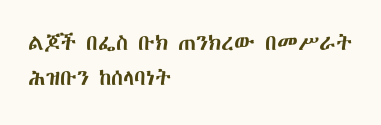ልጆች በፌስ ቡክ ጠንክረው በመሥራት ሕዝቡን ከሰላባነት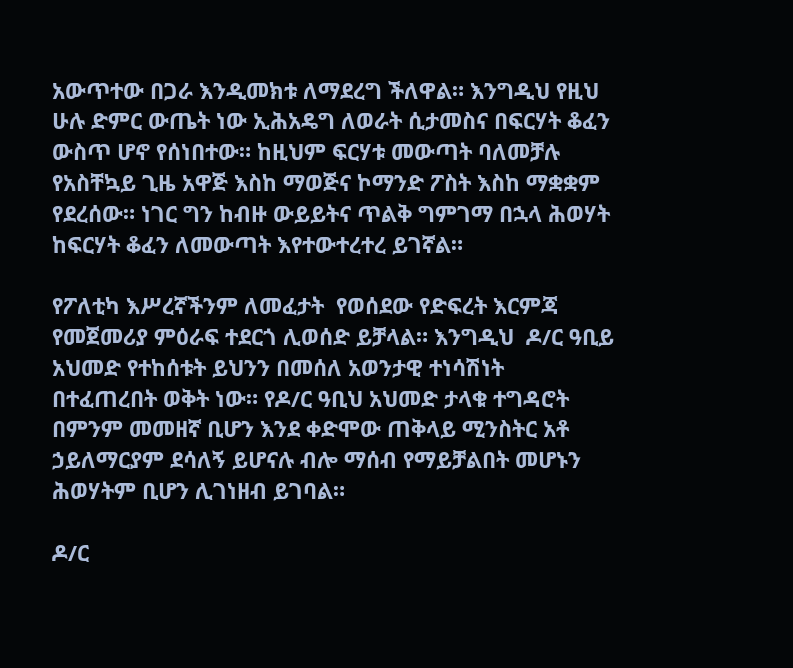አውጥተው በጋራ እንዲመክቱ ለማደረግ ችለዋል። እንግዲህ የዚህ ሁሉ ድምር ውጤት ነው ኢሕአዴግ ለወራት ሲታመስና በፍርሃት ቆፈን ውስጥ ሆኖ የሰነበተው። ከዚህም ፍርሃቱ መውጣት ባለመቻሉ የአስቸኳይ ጊዜ አዋጅ እስከ ማወጅና ኮማንድ ፖስት እስከ ማቋቋም የደረሰው። ነገር ግን ከብዙ ውይይትና ጥልቅ ግምገማ በኋላ ሕወሃት ከፍርሃት ቆፈን ለመውጣት እየተውተረተረ ይገኛል።

የፖለቲካ እሥረኛችንም ለመፈታት  የወሰደው የድፍረት እርምጃ የመጀመሪያ ምዕራፍ ተደርጎ ሊወሰድ ይቻላል። እንግዲህ  ዶ/ር ዓቢይ አህመድ የተከሰቱት ይህንን በመሰለ አወንታዊ ተነሳሽነት በተፈጠረበት ወቅት ነው። የዶ/ር ዓቢህ አህመድ ታላቁ ተግዳሮት በምንም መመዘኛ ቢሆን እንደ ቀድሞው ጠቅላይ ሚንስትር አቶ ኃይለማርያም ደሳለኝ ይሆናሉ ብሎ ማሰብ የማይቻልበት መሆኑን ሕወሃትም ቢሆን ሊገነዘብ ይገባል።

ዶ/ር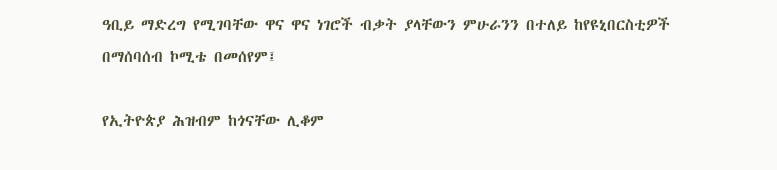ዓቢይ ማድረግ የሚገባቸው ዋና ዋና ነገሮች ብቃት ያላቸውን ምሁራንን በተለይ ከየዩኒበርስቲዎች በማሰባሰብ ኮሚቴ በመሰየም፤

የኢትዮጵያ ሕዝብም ከጎናቸው ሊቆም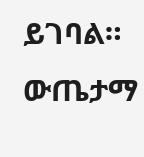ይገባል። ውጤታማ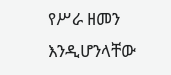የሥራ ዘመን እንዲሆንላቸው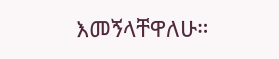እመኝላቸዋለሁ።